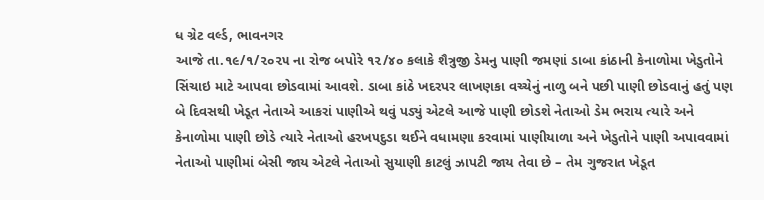ધ ગ્રેટ વર્લ્ડ, ભાવનગર
આજે તા.૧૯/૧/૨૦૨૫ ના રોજ બપોરે ૧૨/૪૦ કલાકે શૈત્રુજી ડેમનુ પાણી જમણાં ડાબા કાંઠાની કેનાળોમા ખેડુતોને સિંચાઇ માટે આપવા છોડવામાં આવશે. ડાબા કાંઠે ખદરપર લાખણકા વચ્ચેનું નાળુ બને પછી પાણી છોડવાનું હતું પણ બે દિવસથી ખેડૂત નેતાએ આકરાં પાણીએ થવું પડ્યું એટલે આજે પાણી છોડશે નેતાઓ ડેમ ભરાય ત્યારે અને કેનાળોમા પાણી છોડે ત્યારે નેતાઓ હરખપદુડા થઈને વધામણા કરવામાં પાણીયાળા અને ખેડુતોને પાણી અપાવવામાં નેતાઓ પાણીમાં બેસી જાય એટલે નેતાઓ સુયાણી કાટલું ઝાપટી જાય તેવા છે – તેમ ગુજરાત ખેડૂત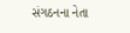સંગઠનના નેતા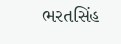ભરતસિંહ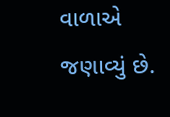વાળાએ જણાવ્યું છે.